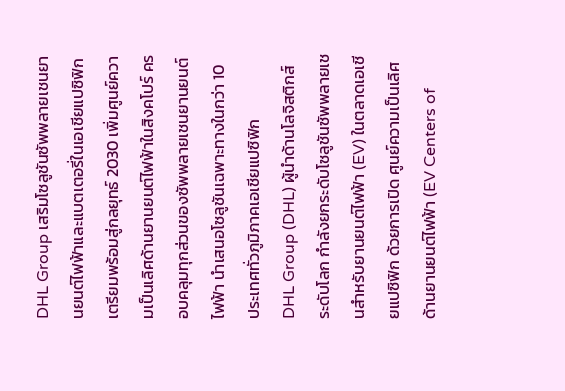DHL Group เสริมโซลูชันซัพพลายเชนยานยนต์ไฟฟ้าและแบตเตอรี่ในเอเชียแปซิฟิก เตรียมพร้อมสู่กลยุทธ์ 2030 เพิ่มศูนย์ความเป็นเลิศด้านยานยนต์ไฟฟ้าในสิงคโปร์ ครอบคลุมทุกส่วนของซัพพลายเชนยานยนต์ไฟฟ้า นำเสนอโซลูชันเฉพาะทางในกว่า 10 ประเทศทั่วภูมิภาคเอเชียแปซิฟิก
DHL Group (DHL) ผู้นำด้านโลจิสติกส์ระดับโลก กำลังยกระดับโซลูชันซัพพลายเชนสำหรับยานยนต์ไฟฟ้า (EV) ในตลาดเอเชียแปซิฟิก ด้วยการเปิด ศูนย์ความเป็นเลิศด้านยานยนต์ไฟฟ้า (EV Centers of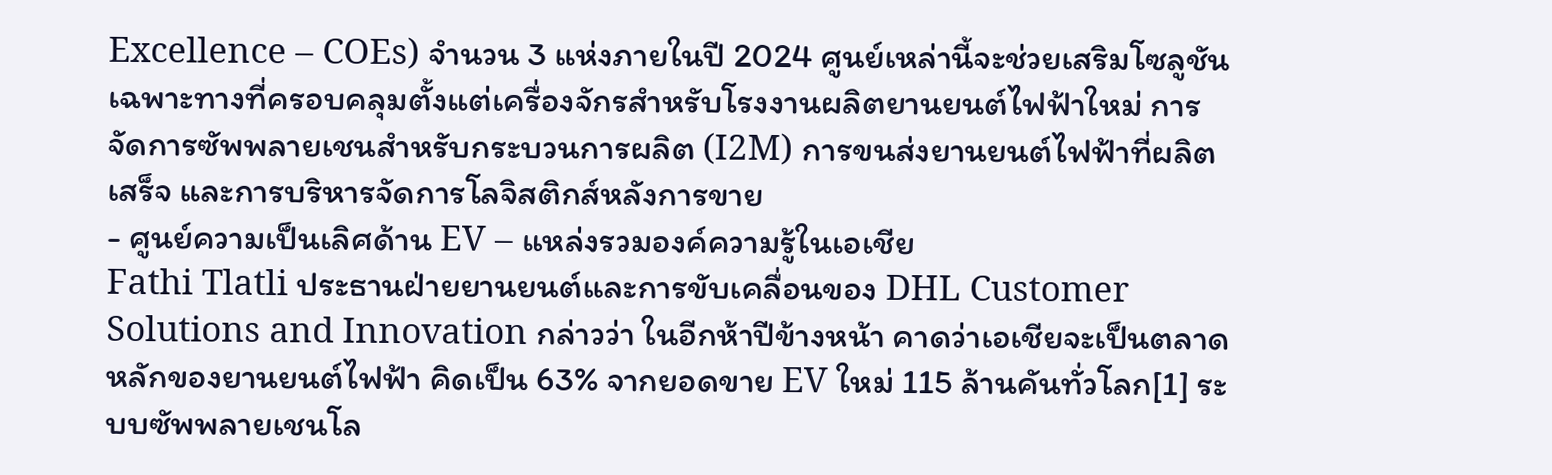Excellence – COEs) จำนวน 3 แห่งภายในปี 2024 ศูนย์เหล่านี้จะช่วยเสริมโซลูชันเฉพาะทางที่ครอบคลุมตั้งแต่เครื่องจักรสำหรับโรงงานผลิตยานยนต์ไฟฟ้าใหม่ การจัดการซัพพลายเชนสำหรับกระบวนการผลิต (I2M) การขนส่งยานยนต์ไฟฟ้าที่ผลิตเสร็จ และการบริหารจัดการโลจิสติกส์หลังการขาย
- ศูนย์ความเป็นเลิศด้าน EV – แหล่งรวมองค์ความรู้ในเอเชีย
Fathi Tlatli ประธานฝ่ายยานยนต์และการขับเคลื่อนของ DHL Customer Solutions and Innovation กล่าวว่า ในอีกห้าปีข้างหน้า คาดว่าเอเชียจะเป็นตลาดหลักของยานยนต์ไฟฟ้า คิดเป็น 63% จากยอดขาย EV ใหม่ 115 ล้านคันทั่วโลก[1] ระบบซัพพลายเชนโล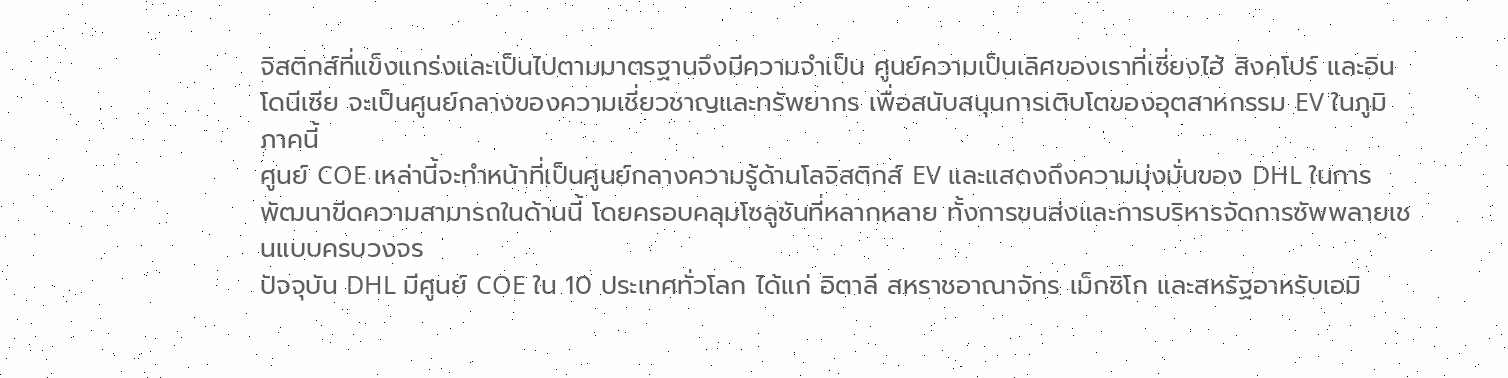จิสติกส์ที่แข็งแกร่งและเป็นไปตามมาตรฐานจึงมีความจำเป็น ศูนย์ความเป็นเลิศของเราที่เซี่ยงไฮ้ สิงคโปร์ และอินโดนีเซีย จะเป็นศูนย์กลางของความเชี่ยวชาญและทรัพยากร เพื่อสนับสนุนการเติบโตของอุตสาหกรรม EV ในภูมิภาคนี้
ศูนย์ COE เหล่านี้จะทำหน้าที่เป็นศูนย์กลางความรู้ด้านโลจิสติกส์ EV และแสดงถึงความมุ่งมั่นของ DHL ในการพัฒนาขีดความสามารถในด้านนี้ โดยครอบคลุมโซลูชันที่หลากหลาย ทั้งการขนส่งและการบริหารจัดการซัพพลายเชนแบบครบวงจร
ปัจจุบัน DHL มีศูนย์ COE ใน 10 ประเทศทั่วโลก ได้แก่ อิตาลี สหราชอาณาจักร เม็กซิโก และสหรัฐอาหรับเอมิ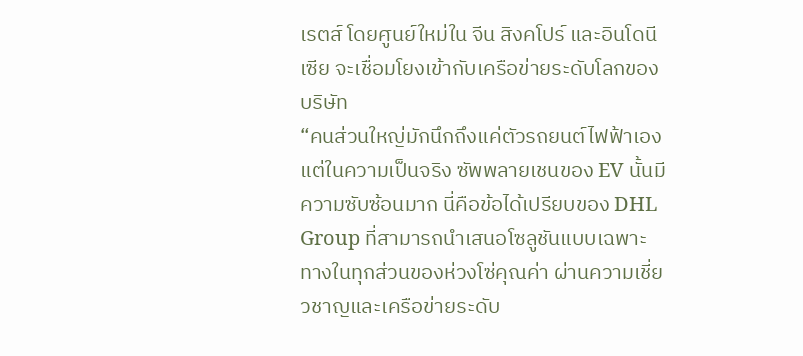เรตส์ โดยศูนย์ใหม่ใน จีน สิงคโปร์ และอินโดนีเซีย จะเชื่อมโยงเข้ากับเครือข่ายระดับโลกของบริษัท
“คนส่วนใหญ่มักนึกถึงแค่ตัวรถยนต์ไฟฟ้าเอง แต่ในความเป็นจริง ซัพพลายเชนของ EV นั้นมีความซับซ้อนมาก นี่คือข้อได้เปรียบของ DHL Group ที่สามารถนำเสนอโซลูชันแบบเฉพาะทางในทุกส่วนของห่วงโซ่คุณค่า ผ่านความเชี่ยวชาญและเครือข่ายระดับ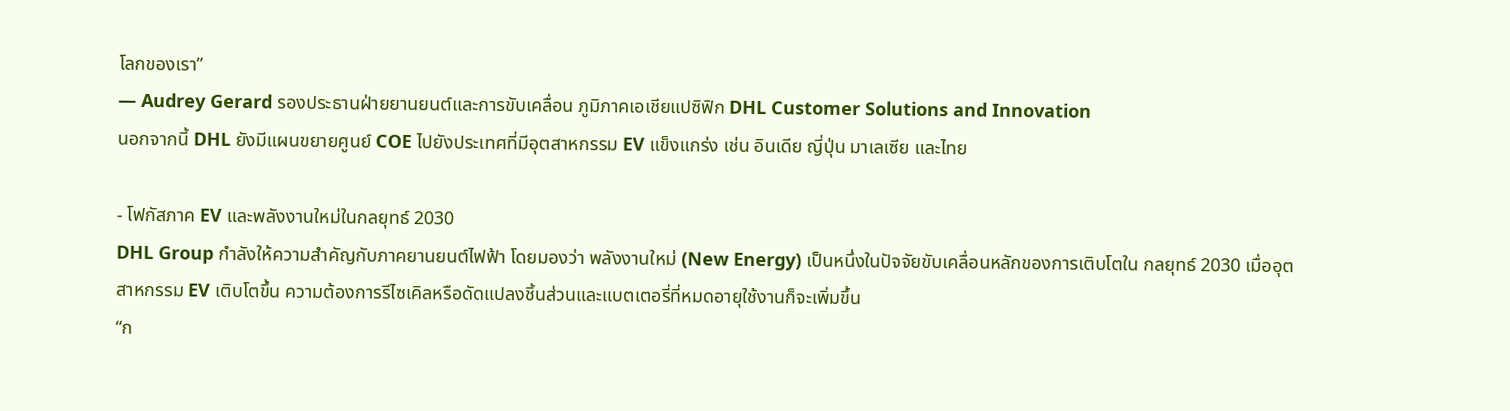โลกของเรา”
— Audrey Gerard รองประธานฝ่ายยานยนต์และการขับเคลื่อน ภูมิภาคเอเชียแปซิฟิก DHL Customer Solutions and Innovation
นอกจากนี้ DHL ยังมีแผนขยายศูนย์ COE ไปยังประเทศที่มีอุตสาหกรรม EV แข็งแกร่ง เช่น อินเดีย ญี่ปุ่น มาเลเซีย และไทย

- โฟกัสภาค EV และพลังงานใหม่ในกลยุทธ์ 2030
DHL Group กำลังให้ความสำคัญกับภาคยานยนต์ไฟฟ้า โดยมองว่า พลังงานใหม่ (New Energy) เป็นหนึ่งในปัจจัยขับเคลื่อนหลักของการเติบโตใน กลยุทธ์ 2030 เมื่ออุตสาหกรรม EV เติบโตขึ้น ความต้องการรีไซเคิลหรือดัดแปลงชิ้นส่วนและแบตเตอรี่ที่หมดอายุใช้งานก็จะเพิ่มขึ้น
“ก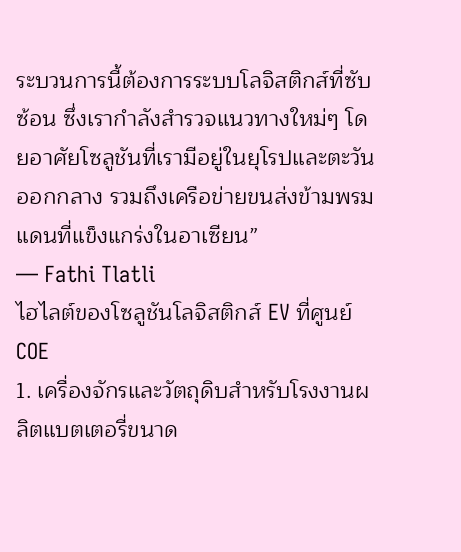ระบวนการนี้ต้องการระบบโลจิสติกส์ที่ซับซ้อน ซึ่งเรากำลังสำรวจแนวทางใหม่ๆ โดยอาศัยโซลูชันที่เรามีอยู่ในยุโรปและตะวันออกกลาง รวมถึงเครือข่ายขนส่งข้ามพรมแดนที่แข็งแกร่งในอาเซียน”
— Fathi Tlatli
ไฮไลต์ของโซลูชันโลจิสติกส์ EV ที่ศูนย์ COE
1. เครื่องจักรและวัตถุดิบสำหรับโรงงานผลิตแบตเตอรี่ขนาด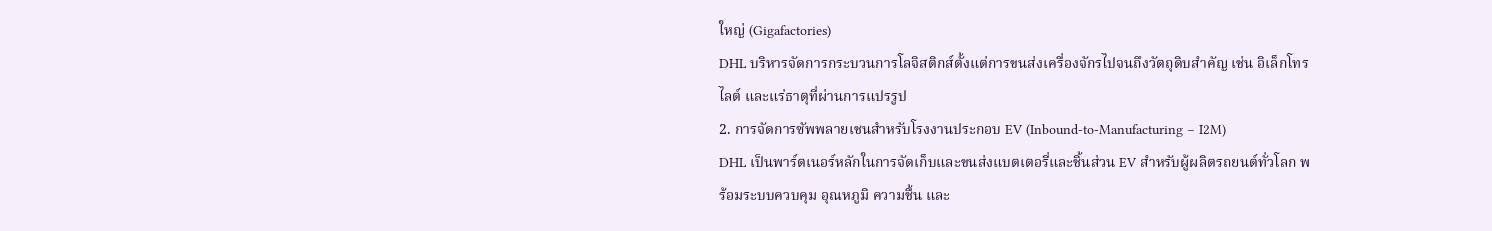ใหญ่ (Gigafactories)
DHL บริหารจัดการกระบวนการโลจิสติกส์ตั้งแต่การขนส่งเครื่องจักรไปจนถึงวัตถุดิบสำคัญ เช่น อิเล็กโทรไลต์ และแร่ธาตุที่ผ่านการแปรรูป
2. การจัดการซัพพลายเชนสำหรับโรงงานประกอบ EV (Inbound-to-Manufacturing – I2M)
DHL เป็นพาร์ตเนอร์หลักในการจัดเก็บและขนส่งแบตเตอรี่และชิ้นส่วน EV สำหรับผู้ผลิตรถยนต์ทั่วโลก พร้อมระบบควบคุม อุณหภูมิ ความชื้น และ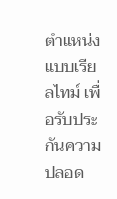ตำแหน่งแบบเรียลไทม์ เพื่อรับประกันความปลอด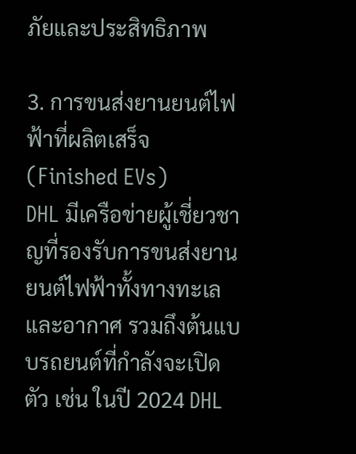ภัยและประสิทธิภาพ

3. การขนส่งยานยนต์ไฟฟ้าที่ผลิตเสร็จ (Finished EVs)
DHL มีเครือข่ายผู้เชี่ยวชาญที่รองรับการขนส่งยานยนต์ไฟฟ้าทั้งทางทะเลและอากาศ รวมถึงต้นแบบรถยนต์ที่กำลังจะเปิดตัว เช่น ในปี 2024 DHL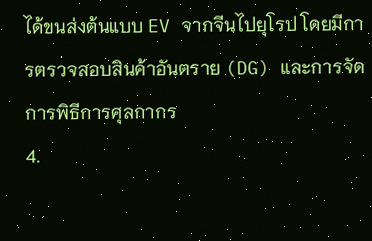ได้ขนส่งต้นแบบ EV จากจีนไปยุโรป โดยมีการตรวจสอบสินค้าอันตราย (DG) และการจัดการพิธีการศุลกากร
4.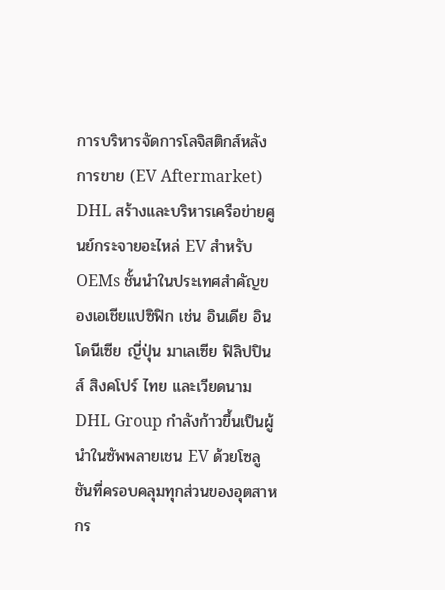การบริหารจัดการโลจิสติกส์หลังการขาย (EV Aftermarket)
DHL สร้างและบริหารเครือข่ายศูนย์กระจายอะไหล่ EV สำหรับ OEMs ชั้นนำในประเทศสำคัญของเอเชียแปซิฟิก เช่น อินเดีย อินโดนีเซีย ญี่ปุ่น มาเลเซีย ฟิลิปปินส์ สิงคโปร์ ไทย และเวียดนาม
DHL Group กำลังก้าวขึ้นเป็นผู้นำในซัพพลายเชน EV ด้วยโซลูชันที่ครอบคลุมทุกส่วนของอุตสาหกร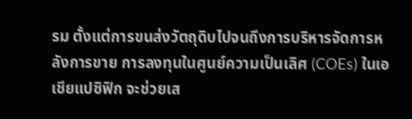รม ตั้งแต่การขนส่งวัตถุดิบไปจนถึงการบริหารจัดการหลังการขาย การลงทุนในศูนย์ความเป็นเลิศ (COEs) ในเอเชียแปซิฟิก จะช่วยเส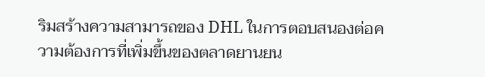ริมสร้างความสามารถของ DHL ในการตอบสนองต่อความต้องการที่เพิ่มขึ้นของตลาดยานยน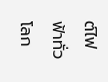ต์ไฟฟ้าทั่วโลก